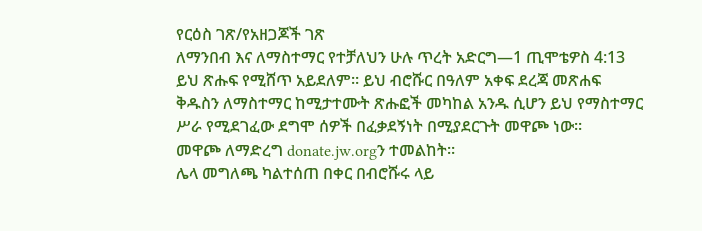የርዕስ ገጽ/የአዘጋጆች ገጽ
ለማንበብ እና ለማስተማር የተቻለህን ሁሉ ጥረት አድርግ—1 ጢሞቴዎስ 4:13
ይህ ጽሑፍ የሚሸጥ አይደለም። ይህ ብሮሹር በዓለም አቀፍ ደረጃ መጽሐፍ ቅዱስን ለማስተማር ከሚታተሙት ጽሑፎች መካከል አንዱ ሲሆን ይህ የማስተማር ሥራ የሚደገፈው ደግሞ ሰዎች በፈቃደኝነት በሚያደርጉት መዋጮ ነው።
መዋጮ ለማድረግ donate.jw.orgን ተመልከት።
ሌላ መግለጫ ካልተሰጠ በቀር በብሮሹሩ ላይ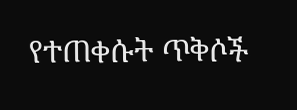የተጠቀሱት ጥቅሶች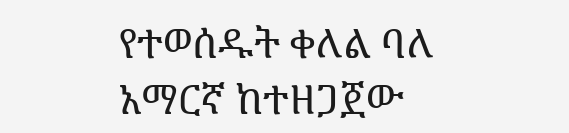የተወሰዱት ቀለል ባለ አማርኛ ከተዘጋጀው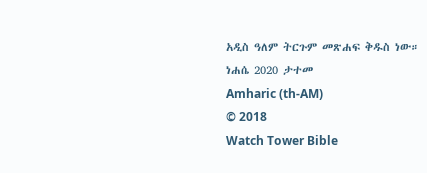አዲስ ዓለም ትርጉም መጽሐፍ ቅዱስ ነው።
ነሐሴ 2020 ታተመ
Amharic (th-AM)
© 2018
Watch Tower Bible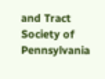and Tract Society of Pennsylvania